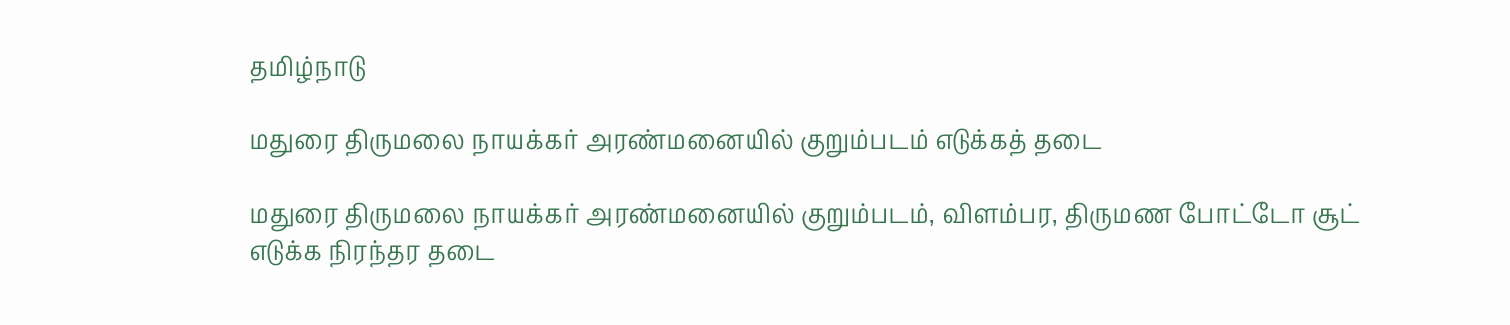தமிழ்நாடு

மதுரை திருமலை நாயக்கர் அரண்மனையில் குறும்படம் எடுக்கத் தடை

மதுரை திருமலை நாயக்கர் அரண்மனையில் குறும்படம், விளம்பர, திருமண போட்டோ சூட் எடுக்க நிரந்தர தடை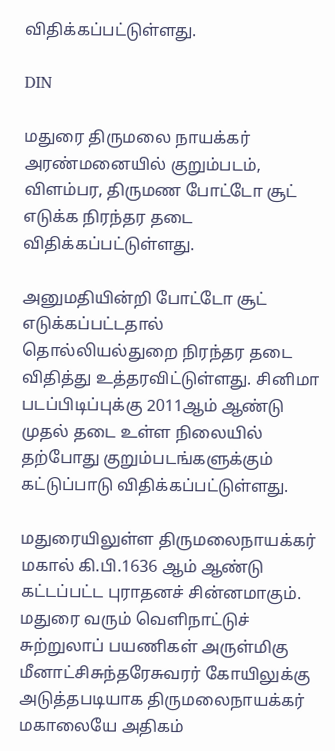விதிக்கப்பட்டுள்ளது.

DIN

மதுரை திருமலை நாயக்கர் அரண்மனையில் குறும்படம், விளம்பர, திருமண போட்டோ சூட் எடுக்க நிரந்தர தடை விதிக்கப்பட்டுள்ளது.

அனுமதியின்றி போட்டோ சூட் எடுக்கப்பட்டதால் தொல்லியல்துறை நிரந்தர தடை விதித்து உத்தரவிட்டுள்ளது. சினிமா படப்பிடிப்புக்கு 2011ஆம் ஆண்டு முதல் தடை உள்ள நிலையில் தற்போது குறும்படங்களுக்கும் கட்டுப்பாடு விதிக்கப்பட்டுள்ளது.

மதுரையிலுள்ள திருமலைநாயக்கர் மகால் கி.பி.1636 ஆம் ஆண்டு கட்டப்பட்ட புராதனச் சின்னமாகும். மதுரை வரும் வெளிநாட்டுச் சுற்றுலாப் பயணிகள் அருள்மிகு மீனாட்சிசுந்தரேசுவரர் கோயிலுக்கு அடுத்தபடியாக திருமலைநாயக்கர் மகாலையே அதிகம்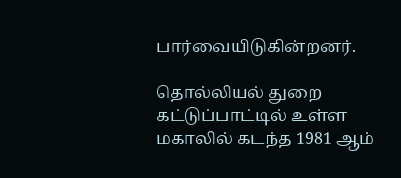பார்வையிடுகின்றனர்.

தொல்லியல் துறை கட்டுப்பாட்டில் உள்ள மகாலில் கடந்த 1981 ஆம்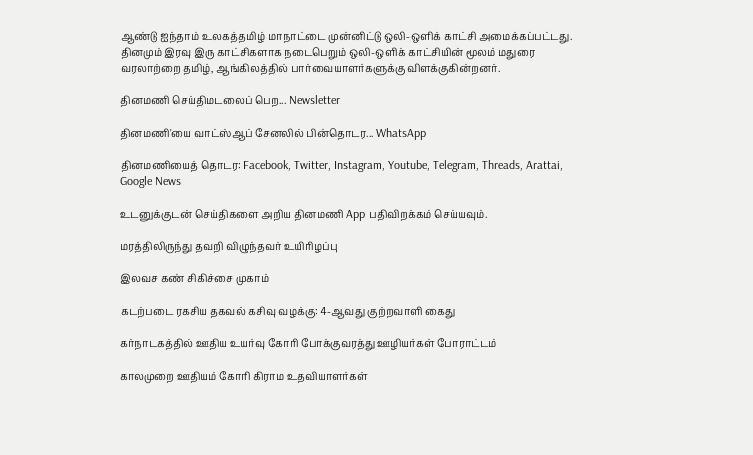ஆண்டு ஐந்தாம் உலகத்தமிழ் மாநாட்டை முன்னிட்டு ஒலி-ஒளிக் காட்சி அமைக்கப்பட்டது. தினமும் இரவு இரு காட்சிகளாக நடைபெறும் ஒலி-ஒளிக் காட்சியின் மூலம் மதுரை வரலாற்றை தமிழ், ஆங்கிலத்தில் பார்வையாளர்களுக்கு விளக்குகின்றனர்.

தினமணி செய்திமடலைப் பெற... Newsletter

தினமணி'யை வாட்ஸ்ஆப் சேனலில் பின்தொடர... WhatsApp

தினமணியைத் தொடர: Facebook, Twitter, Instagram, Youtube, Telegram, Threads, Arattai, Google News

உடனுக்குடன் செய்திகளை அறிய தினமணி App பதிவிறக்கம் செய்யவும்.

மரத்திலிருந்து தவறி விழுந்தவர் உயிரிழப்பு

இலவச கண் சிகிச்சை முகாம்

கடற்படை ரகசிய தகவல் கசிவு வழக்கு: 4-ஆவது குற்றவாளி கைது

கர்நாடகத்தில் ஊதிய உயர்வு கோரி போக்குவரத்து ஊழியர்கள் போராட்டம்

காலமுறை ஊதியம் கோரி கிராம உதவியாளர்கள்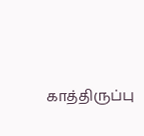காத்திருப்பு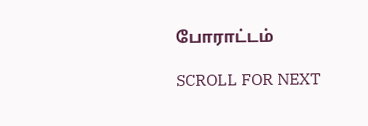போராட்டம்

SCROLL FOR NEXT